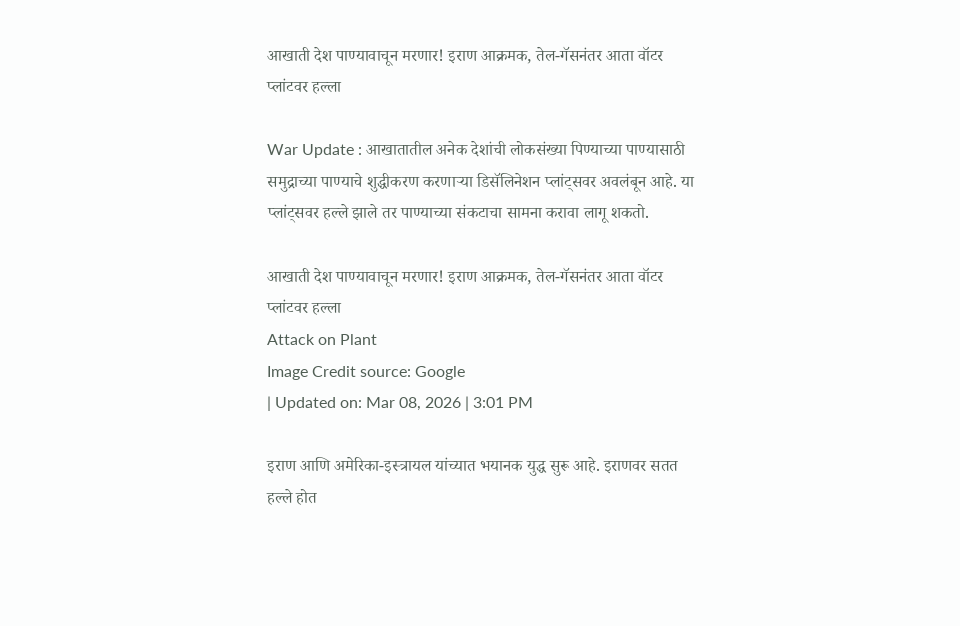आखाती देश पाण्यावाचून मरणार! इराण आक्रमक, तेल-गॅसनंतर आता वॉटर प्लांटवर हल्ला

War Update : आखातातील अनेक देशांची लोकसंख्या पिण्याच्या पाण्यासाठी समुद्राच्या पाण्याचे शुद्धीकरण करणाऱ्या डिसॅलिनेशन प्लांट्सवर अवलंबून आहे. या प्लांट्सवर हल्ले झाले तर पाण्याच्या संकटाचा सामना करावा लागू शकतो.

आखाती देश पाण्यावाचून मरणार! इराण आक्रमक, तेल-गॅसनंतर आता वॉटर प्लांटवर हल्ला
Attack on Plant
Image Credit source: Google
| Updated on: Mar 08, 2026 | 3:01 PM

इराण आणि अमेरिका-इस्त्रायल यांच्यात भयानक युद्ध सुरू आहे. इराणवर सतत हल्ले होत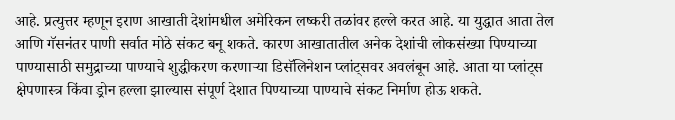आहे. प्रत्युत्तर म्हणून इराण आखाती देशांमधील अमेरिकन लष्करी तळांवर हल्ले करत आहे. या युद्धात आता तेल आणि गॅसनंतर पाणी सर्वात मोठे संकट बनू शकते. कारण आखातातील अनेक देशांची लोकसंख्या पिण्याच्या पाण्यासाठी समुद्राच्या पाण्याचे शुद्धीकरण करणाऱ्या डिसॅलिनेशन प्लांट्सवर अवलंबून आहे. आता या प्लांट्स क्षेपणास्त्र किंवा ड्रोन हल्ला झाल्यास संपूर्ण देशात पिण्याच्या पाण्याचे संकट निर्माण होऊ शकते.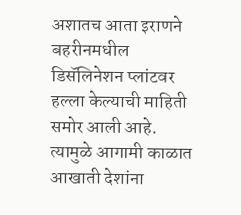अशातच आता इराणने बहरीनमधील डिसॅलिनेशन प्लांटवर हल्ला केल्याची माहिती समोर आली आहे. त्यामुळे आगामी काळात आखाती देशांना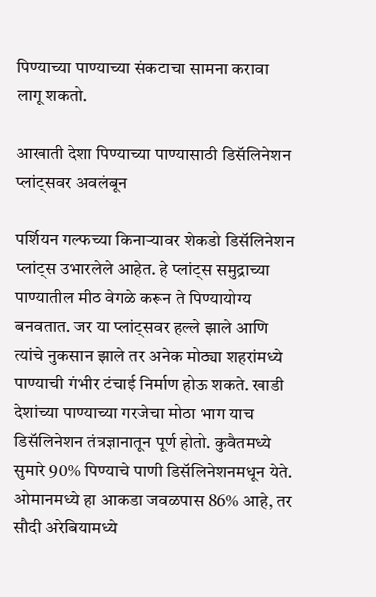पिण्याच्या पाण्याच्या संकटाचा सामना करावा लागू शकतो.

आखाती देशा पिण्याच्या पाण्यासाठी डिसॅलिनेशन प्लांट्सवर अवलंबून

पर्शियन गल्फच्या किनाऱ्यावर शेकडो डिसॅलिनेशन प्लांट्स उभारलेले आहेत. हे प्लांट्स समुद्राच्या पाण्यातील मीठ वेगळे करून ते पिण्यायोग्य बनवतात. जर या प्लांट्सवर हल्ले झाले आणि त्यांचे नुकसान झाले तर अनेक मोठ्या शहरांमध्ये पाण्याची गंभीर टंचाई निर्माण होऊ शकते. खाडी देशांच्या पाण्याच्या गरजेचा मोठा भाग याच डिसॅलिनेशन तंत्रज्ञानातून पूर्ण होतो. कुवैतमध्ये सुमारे 90% पिण्याचे पाणी डिसॅलिनेशनमधून येते. ओमानमध्ये हा आकडा जवळपास 86% आहे, तर सौदी अरेबियामध्ये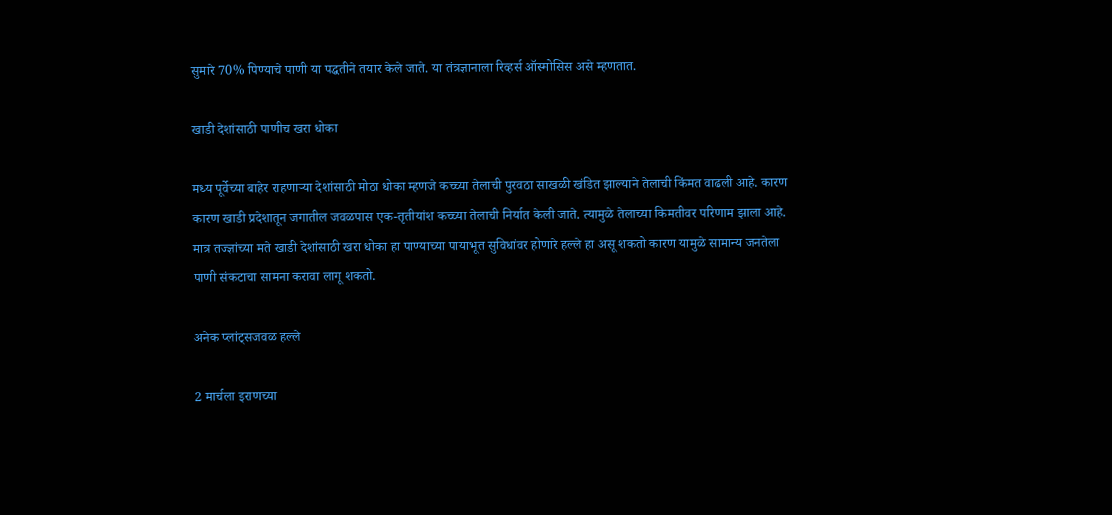सुमारे 70% पिण्याचे पाणी या पद्धतीने तयार केले जाते. या तंत्रज्ञानाला रिव्हर्स ऑस्मोसिस असे म्हणतात.

खाडी देशांसाठी पाणीच खरा धोका

मध्य पूर्वेच्या बाहेर राहणाऱ्या देशांसाठी मोठा धोका म्हणजे कच्च्या तेलाची पुरवठा साखळी खंडित झाल्याने तेलाची किंमत वाढली आहे. कारण कारण खाडी प्रदेशातून जगातील जवळपास एक-तृतीयांश कच्च्या तेलाची निर्यात केली जाते. त्यामुळे तेलाच्या किमतीवर परिणाम झाला आहे. मात्र तज्ज्ञांच्या मते खाडी देशांसाठी खरा धोका हा पाण्याच्या पायाभूत सुविधांवर होणारे हल्ले हा असू शकतो कारण यामुळे सामान्य जनतेला पाणी संकटाचा सामना करावा लागू शकतो.

अनेक प्लांट्सजवळ हल्ले

2 मार्चला इराणच्या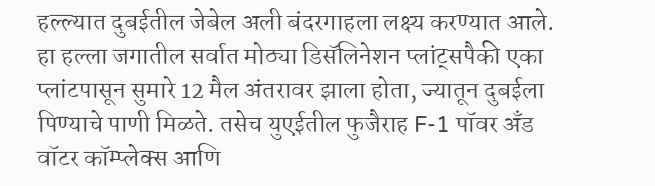हल्ल्यात दुबईतील जेबेल अली बंदरगाहला लक्ष्य करण्यात आले. हा हल्ला जगातील सर्वात मोठ्या डिसॅलिनेशन प्लांट्सपैकी एका प्लांटपासून सुमारे 12 मैल अंतरावर झाला होता, ज्यातून दुबईला पिण्याचे पाणी मिळते. तसेच युएईतील फुजैराह F-1 पॉवर अँड वॉटर कॉम्प्लेक्स आणि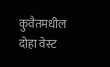कुवैतमधील दोहा वेस्ट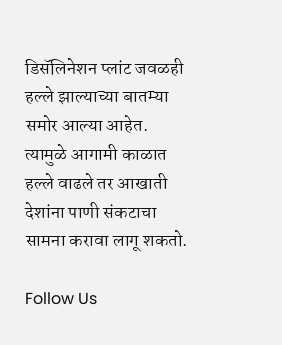डिसॅलिनेशन प्लांट जवळही हल्ले झाल्याच्या बातम्या समोर आल्या आहेत. त्यामुळे आगामी काळात हल्ले वाढले तर आखाती देशांना पाणी संकटाचा सामना करावा लागू शकतो.

Follow Us